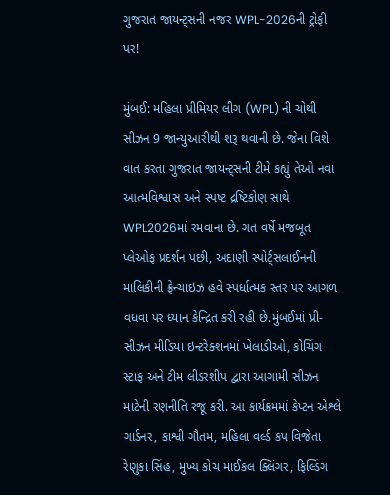ગુજરાત જાયન્ટ્સની નજર WPL-2026ની ટ્રોફી પર!

મુંબઈ: મહિલા પ્રીમિયર લીગ (WPL) ની ચોથી સીઝન 9 જાન્યુઆરીથી શરૂ થવાની છે. જેના વિશે વાત કરતા ગુજરાત જાયન્ટ્સની ટીમે કહ્યું તેઓ નવા આત્મવિશ્વાસ અને સ્પષ્ટ દ્રષ્ટિકોણ સાથે WPL2026માં રમવાના છે. ગત વર્ષે મજબૂત પ્લેઓફ પ્રદર્શન પછી, અદાણી સ્પોર્ટ્સલાઈનની માલિકીની ફ્રેન્ચાઇઝ હવે સ્પર્ધાત્મક સ્તર પર આગળ વધવા પર ધ્યાન કેન્દ્રિત કરી રહી છે.મુંબઈમાં પ્રી-સીઝન મીડિયા ઇન્ટરેક્શનમાં ખેલાડીઓ, કોચિંગ સ્ટાફ અને ટીમ લીડરશીપ દ્વારા આગામી સીઝન માટેની રણનીતિ રજૂ કરી. આ કાર્યક્રમમાં કેપ્ટન એશ્લે ગાર્ડનર, કાશ્વી ગૌતમ, મહિલા વર્લ્ડ કપ વિજેતા રેણુકા સિંહ, મુખ્ય કોચ માઈકલ ક્લિંગર, ફિલ્ડિંગ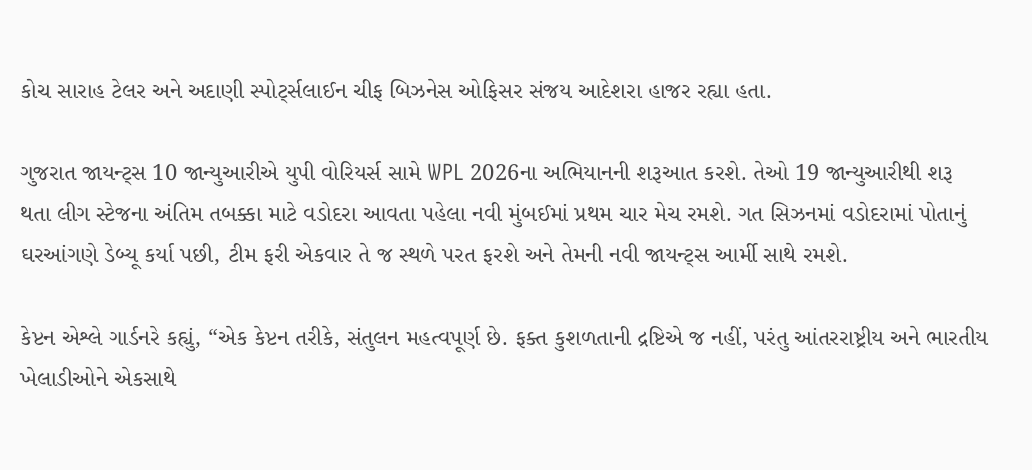કોચ સારાહ ટેલર અને અદાણી સ્પોર્ટ્સલાઈન ચીફ બિઝનેસ ઓફિસર સંજય આદેશરા હાજર રહ્યા હતા.

ગુજરાત જાયન્ટ્સ 10 જાન્યુઆરીએ યુપી વોરિયર્સ સામે WPL 2026ના અભિયાનની શરૂઆત કરશે. તેઓ 19 જાન્યુઆરીથી શરૂ થતા લીગ સ્ટેજના અંતિમ તબક્કા માટે વડોદરા આવતા પહેલા નવી મુંબઈમાં પ્રથમ ચાર મેચ રમશે. ગત સિઝનમાં વડોદરામાં પોતાનું ઘરઆંગણે ડેબ્યૂ કર્યા પછી, ટીમ ફરી એકવાર તે જ સ્થળે પરત ફરશે અને તેમની નવી જાયન્ટ્સ આર્મી સાથે રમશે.

કેપ્ટન એશ્લે ગાર્ડનરે કહ્યું, “એક કેપ્ટન તરીકે, સંતુલન મહત્વપૂર્ણ છે. ફક્ત કુશળતાની દ્રષ્ટિએ જ નહીં, પરંતુ આંતરરાષ્ટ્રીય અને ભારતીય ખેલાડીઓને એકસાથે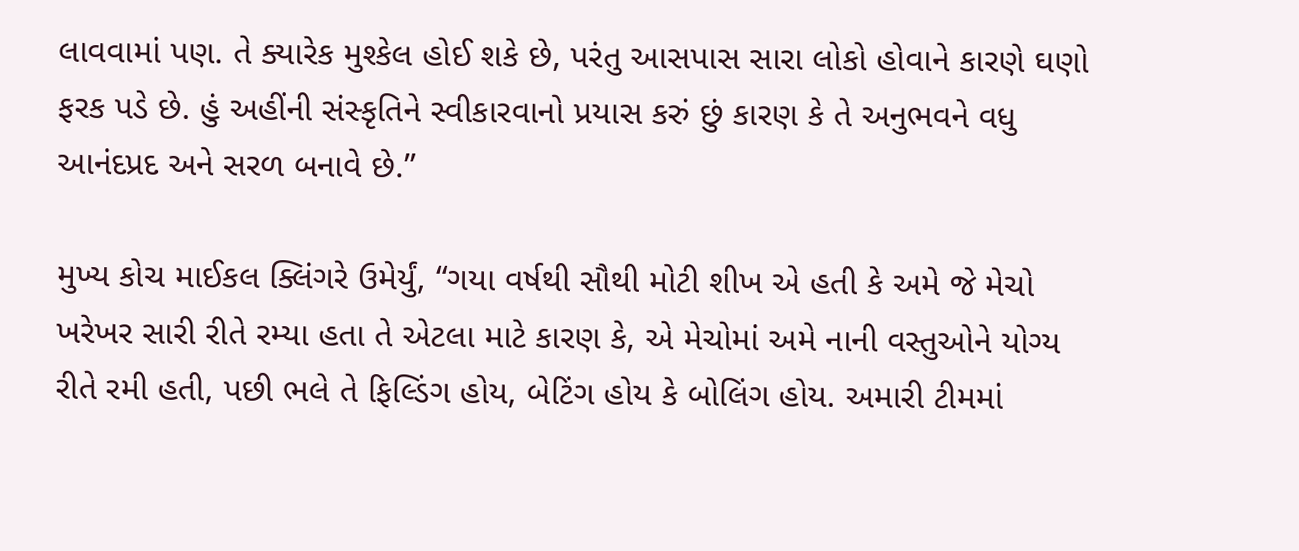લાવવામાં પણ. તે ક્યારેક મુશ્કેલ હોઈ શકે છે, પરંતુ આસપાસ સારા લોકો હોવાને કારણે ઘણો ફરક પડે છે. હું અહીંની સંસ્કૃતિને સ્વીકારવાનો પ્રયાસ કરું છું કારણ કે તે અનુભવને વધુ આનંદપ્રદ અને સરળ બનાવે છે.”

મુખ્ય કોચ માઈકલ ક્લિંગરે ઉમેર્યું, “ગયા વર્ષથી સૌથી મોટી શીખ એ હતી કે અમે જે મેચો ખરેખર સારી રીતે રમ્યા હતા તે એટલા માટે કારણ કે, એ મેચોમાં અમે નાની વસ્તુઓને યોગ્ય રીતે રમી હતી, પછી ભલે તે ફિલ્ડિંગ હોય, બેટિંગ હોય કે બોલિંગ હોય. અમારી ટીમમાં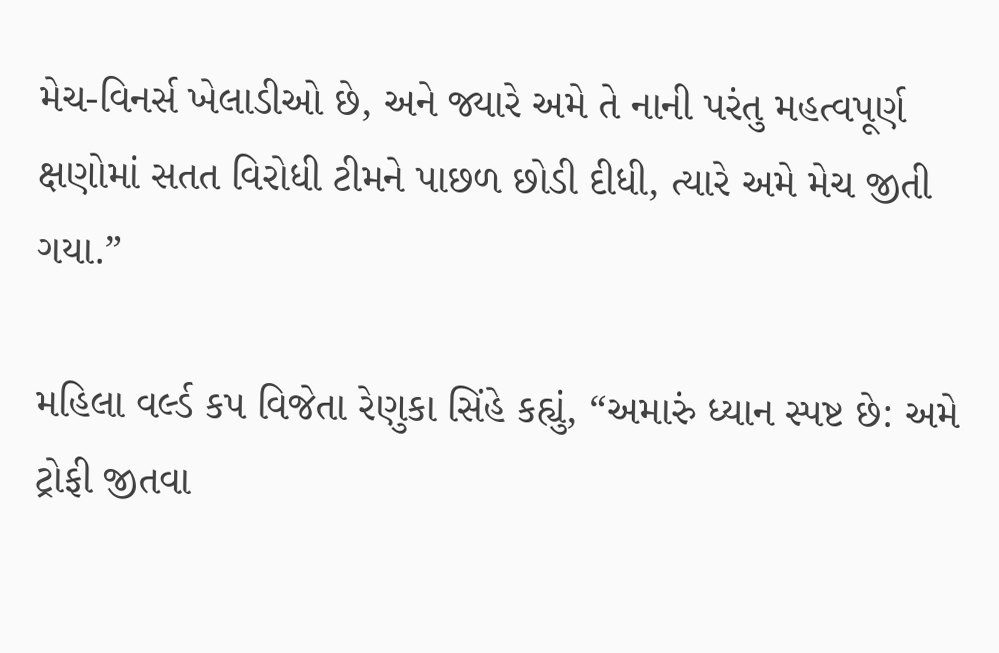મેચ-વિનર્સ ખેલાડીઓ છે, અને જ્યારે અમે તે નાની પરંતુ મહત્વપૂર્ણ ક્ષણોમાં સતત વિરોધી ટીમને પાછળ છોડી દીધી, ત્યારે અમે મેચ જીતી ગયા.”

મહિલા વર્લ્ડ કપ વિજેતા રેણુકા સિંહે કહ્યું, “અમારું ધ્યાન સ્પષ્ટ છે: અમે ટ્રોફી જીતવા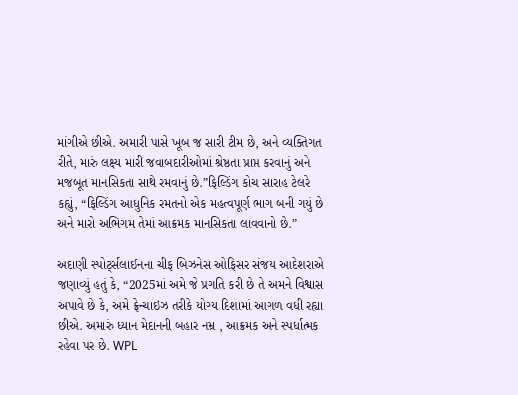માંગીએ છીએ. અમારી પાસે ખૂબ જ સારી ટીમ છે, અને વ્યક્તિગત રીતે, મારું લક્ષ્ય મારી જવાબદારીઓમાં શ્રેષ્ઠતા પ્રાપ્ત કરવાનું અને મજબૂત માનસિકતા સાથે રમવાનું છે.”ફિલ્ડિંગ કોચ સારાહ ટેલરે કહ્યું, “ફિલ્ડિંગ આધુનિક રમતનો એક મહત્વપૂર્ણ ભાગ બની ગયું છે અને મારો અભિગમ તેમાં આક્રમક માનસિકતા લાવવાનો છે.”

અદાણી સ્પોર્ટ્સલાઈનના ચીફ બિઝનેસ ઓફિસર સંજય આદેશરાએ જણાવ્યું હતું કે, “2025માં અમે જે પ્રગતિ કરી છે તે અમને વિશ્વાસ અપાવે છે કે, અમે ફ્રેન્ચાઇઝ તરીકે યોગ્ય દિશામાં આગળ વધી રહ્યા છીએ. અમારું ધ્યાન મેદાનની બહાર નમ્ર , આક્રમક અને સ્પર્ધાત્મક રહેવા પર છે. WPL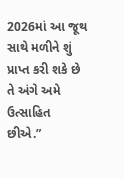2026માં આ જૂથ સાથે મળીને શું પ્રાપ્ત કરી શકે છે તે અંગે અમે ઉત્સાહિત છીએ.”